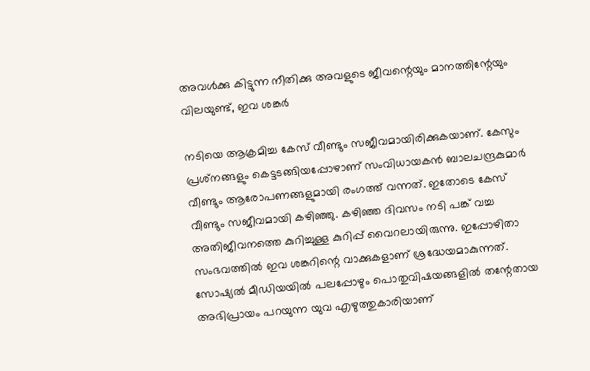അവള്‍ക്കു കിട്ടുന്ന നീതിക്കു അവളുടെ ജീവന്റെയും മാനത്തിന്റേയും വിലയുണ്ട്, ഇവ ശങ്കര്‍

നടിയെ ആക്രമിച്ച കേസ് വീണ്ടും സജീവമായിരിക്കുകയാണ്. കേസും പ്രശ്‌നങ്ങളും കെട്ടടങ്ങിയപ്പോഴാണ് സംവിധായകന്‍ ബാലചന്ദ്രകുമാര്‍ വീണ്ടും ആരോപണങ്ങളുമായി രംഗത്ത് വന്നത്. ഇതോടെ കേസ് വീണ്ടും സജീവമായി കഴിഞ്ഞു. കഴിഞ്ഞ ദിവസം നടി പങ്ക് വച്ച അതിജീവനത്തെ കുറിച്ചുള്ള കുറിപ്പ് വൈറലായിരുന്നു. ഇപ്പോഴിതാ സംഭവത്തില്‍ ഇവ ശങ്കറിന്റെ വാക്കുകളാണ് ശ്രദ്ധേയമാകുന്നത്. സോഷ്യല്‍ മീഡിയയില്‍ പലപ്പോഴും പൊതുവിഷയങ്ങളില്‍ തന്റേതായ അഭിപ്രായം പറയുന്ന യുവ എഴുത്തുകാരിയാണ്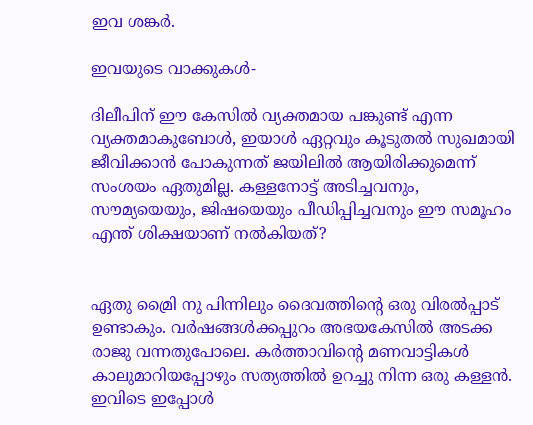ഇവ ശങ്കര്‍.

ഇവയുടെ വാക്കുകള്‍-

ദിലീപിന് ഈ കേസില്‍ വ്യക്തമായ പങ്കുണ്ട് എന്ന വ്യക്തമാകുബോള്‍, ഇയാള്‍ ഏറ്റവും കൂടുതല്‍ സുഖമായി ജീവിക്കാന്‍ പോകുന്നത് ജയിലില്‍ ആയിരിക്കുമെന്ന് സംശയം ഏതുമില്ല. കള്ളനോട്ട് അടിച്ചവനും, സൗമ്യയെയും, ജിഷയെയും പീഡിപ്പിച്ചവനും ഈ സമൂഹം എന്ത് ശിക്ഷയാണ് നല്‍കിയത്?


ഏതു മ്രൈി നു പിന്നിലും ദൈവത്തിന്റെ ഒരു വിരല്‍പ്പാട് ഉണ്ടാകും. വര്‍ഷങ്ങള്‍ക്കപ്പുറം അഭയകേസില്‍ അടക്ക രാജു വന്നതുപോലെ. കര്‍ത്താവിന്റെ മണവാട്ടികള്‍ കാലുമാറിയപ്പോഴും സത്യത്തില്‍ ഉറച്ചു നിന്ന ഒരു കള്ളന്‍. ഇവിടെ ഇപ്പോള്‍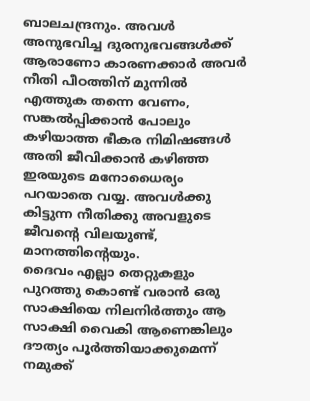ബാലചന്ദ്രനും. അവള്‍ അനുഭവിച്ച ദുരനുഭവങ്ങള്‍ക്ക് ആരാണോ കാരണക്കാര്‍ അവര്‍ നീതി പീഠത്തിന് മുന്നില്‍ എത്തുക തന്നെ വേണം, സങ്കല്‍പ്പിക്കാന്‍ പോലും കഴിയാത്ത ഭീകര നിമിഷങ്ങള്‍ അതി ജീവിക്കാന്‍ കഴിഞ്ഞ ഇരയുടെ മനോധൈര്യം പറയാതെ വയ്യ. അവള്‍ക്കു കിട്ടുന്ന നീതിക്കു അവളുടെ ജീവന്റെ വിലയുണ്ട്, മാനത്തിന്റെയും.
ദൈവം എല്ലാ തെറ്റുകളും പുറത്തു കൊണ്ട് വരാന്‍ ഒരു സാക്ഷിയെ നിലനിര്‍ത്തും ആ സാക്ഷി വൈകി ആണെങ്കിലും ദൗത്യം പൂര്‍ത്തിയാക്കുമെന്ന് നമുക്ക്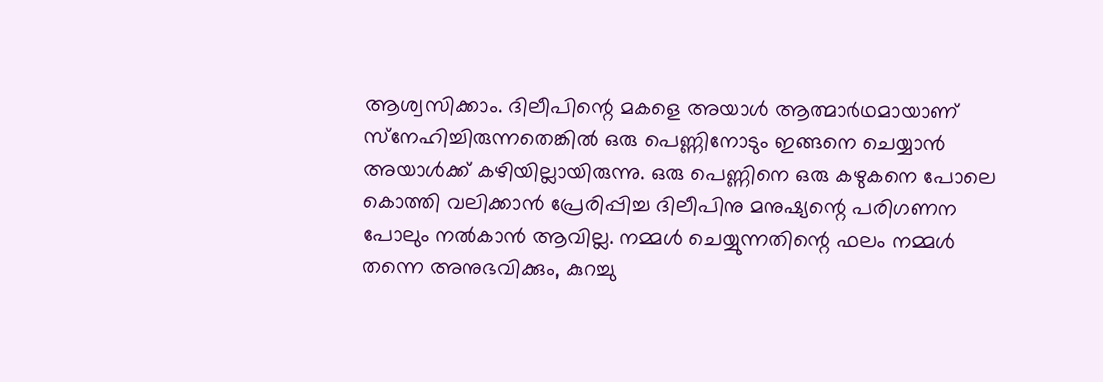ആശ്വസിക്കാം. ദിലീപിന്റെ മകളെ അയാള്‍ ആത്മാര്‍ഥമായാണ് സ്‌നേഹിച്ചിരുന്നതെങ്കില്‍ ഒരു പെണ്ണിനോടും ഇങ്ങനെ ചെയ്യാന്‍ അയാള്‍ക്ക് കഴിയില്ലായിരുന്നു. ഒരു പെണ്ണിനെ ഒരു കഴുകനെ പോലെ കൊത്തി വലിക്കാന്‍ പ്രേരിപ്പിച്ച ദിലീപിനു മനുഷ്യന്റെ പരിഗണന പോലും നല്‍കാന്‍ ആവില്ല. നമ്മള്‍ ചെയ്യുന്നതിന്റെ ഫലം നമ്മള്‍ തന്നെ അനുഭവിക്കും, കുറച്ചു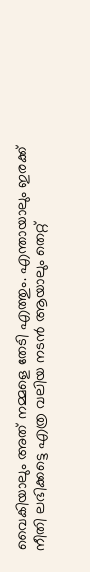വൈകിയാലും അത് നമ്മളെ തേടി എത്തും. എന്തായാലും ഇരക്ക് നീതി ലഭിക്കട്ടെ എത്ര വലിയ നടന്‍ ആയാലും തെറ്റ്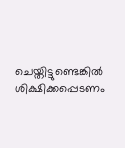ചെയ്തിട്ടുണ്ടെങ്കില്‍ ശിക്ഷിക്കപ്പെടണം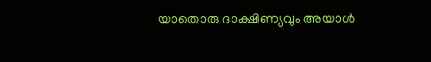യാതൊരു ദാക്ഷിണ്യവും അയാള്‍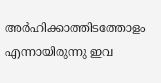അര്‍ഹിക്കാത്തിടത്തോളം എന്നായിരുന്നു ഇവ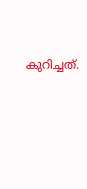കുറിച്ചത്.